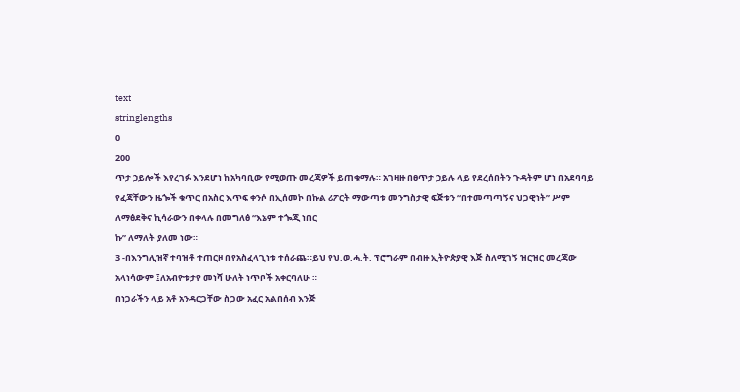text
stringlengths
0
200
ጥታ ኃይሎች እየረገፉ እንደሆነ ከአካባቢው የሚወጡ መረጃዎች ይጠቁማሉ። አገዛዙ በፀጥታ ኃይሉ ላይ የደረሰበትን ጉዳትም ሆነ በአደባባይ የፈጃቸውን ዜጐች ቁጥር በአስር እጥፍ ቀንሶ በኢሰመኮ በኩል ሪፖርት ማውጣቱ መንግስታዊ ፍጅቱን “በተመጣጣኝና ህጋዊነት” ሥም ለማፅደቅና ኪሳራውን በቀላሉ በመግለፅ “እኔም ተጐጂ ነበር
ኩ” ለማለት ያለመ ነው።
3 -በእንግሊዝኛ ተባዝቶ ተጠርዞ በየአስፈላጊነቱ ተሰራጨ።ይህ የህ.ወ.ሓ.ት. ፕሮግራም በብዙ ኢትዮጵያዊ እጅ ስለሚገኝ ዝርዝር መረጃው አላነሳውም ፤ለአብዮቱታየ መነሻ ሁለት ነጥቦች አቀርባለሁ ።
በነጋራችን ላይ አቶ አንዳርጋቸው ስጋው አፈር አልበሰብ እንጅ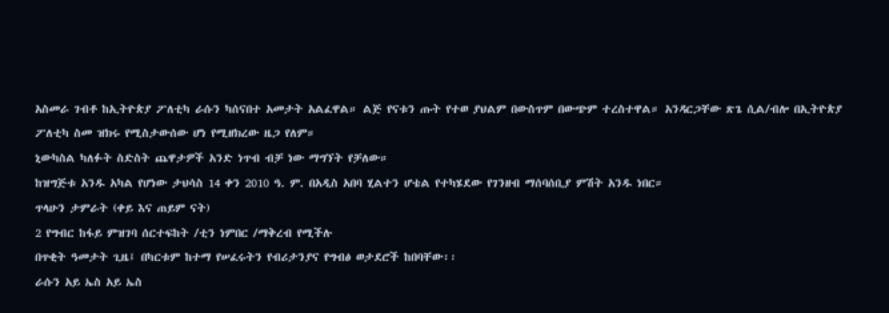አስመራ ገብቶ ከኢትዮጵያ ፖለቲካ ራሱን ካሰናበተ አመታት አልፈዋል። ልጅ የናቱን ጡት የተወ ያህልም በውስጥም በውጭም ተረስተዋል። አንዳርጋቸው ጽጌ ሲል/ብሎ በኢትዮጵያ ፖለቲካ ስመ ዝክሩ የሚስታውሰው ሆነ የሚዘክረው ዜጋ የለም።
ኒውካስል ካለፉት ስድስት ጨዋታዎች አንድ ነጥብ ብቻ ነው ማግኘት የቻለው።
ከዝግጅቱ አንዱ አካል የሆነው ታህሳስ 14 ቀን 2010 ዓ. ም. በአዲስ አበባ ሂልተን ሆቴል የተካሄደው የገንዘብ ማሰባሰቢያ ምሽት አንዱ ነበር።
ጥላሁን ታምራት (ቀይ እና ጠይም ናት)
2 የግብር ከፋይ ምዝገባ ሰርተፍከት /ቲን ነምበር /ማቅረብ የሚችሉ
በጥቂት ዓመታት ጊዜ፤ በካርቱም ከተማ የሠፈሩትን የብሪታንያና የግብፅ ወታደሮች ከበባቸው፡፡
ራሱን አይ ኤስ አይ ኤስ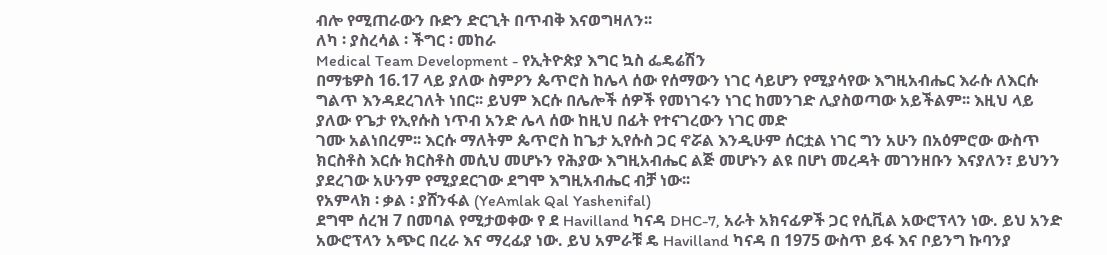ብሎ የሚጠራውን ቡድን ድርጊት በጥብቅ እናወግዛለን፡፡
ለካ ፡ ያስረሳል ፡ ችግር ፡ መከራ
Medical Team Development - የኢትዮጵያ እግር ኳስ ፌዴሬሽን
በማቴዎስ 16.17 ላይ ያለው ስምዖን ጴጥሮስ ከሌላ ሰው የሰማውን ነገር ሳይሆን የሚያሳየው እግዚአብሔር እራሱ ለእርሱ ግልጥ እንዳደረገለት ነበር፡፡ ይህም እርሱ በሌሎች ሰዎች የመነገሩን ነገር ከመንገድ ሊያስወጣው አይችልም፡፡ እዚህ ላይ ያለው የጌታ የኢየሱስ ነጥብ አንድ ሌላ ሰው ከዚህ በፊት የተናገረውን ነገር መድ
ገሙ አልነበረም፡፡ እርሱ ማለትም ጴጥሮስ ከጌታ ኢየሱስ ጋር ኖሯል እንዲሁም ሰርቷል ነገር ግን አሁን በአዕምሮው ውስጥ ክርስቶስ እርሱ ክርስቶስ መሲህ መሆኑን የሕያው እግዚአብሔር ልጅ መሆኑን ልዩ በሆነ መረዳት መገንዘቡን እናያለን፣ ይህንን ያደረገው አሁንም የሚያደርገው ደግሞ እግዚአብሔር ብቻ ነው፡፡
የአምላክ ፡ ቃል ፡ ያሸንፋል (YeAmlak Qal Yashenifal)
ደግሞ ሰረዝ 7 በመባል የሚታወቀው የ ደ Havilland ካናዳ DHC-7, አራት አክናፊዎች ጋር የሲቪል አውሮፕላን ነው. ይህ አንድ አውሮፕላን አጭር በረራ እና ማረፊያ ነው. ይህ አምራቹ ዴ Havilland ካናዳ በ 1975 ውስጥ ይፋ እና ቦይንግ ኩባንያ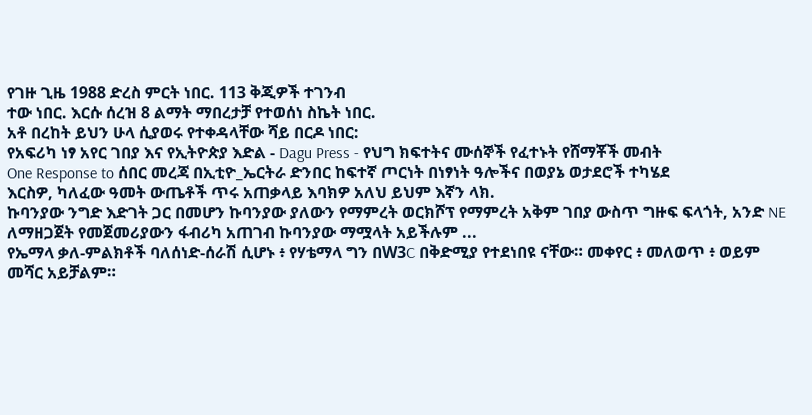የገዙ ጊዜ 1988 ድረስ ምርት ነበር. 113 ቅጂዎች ተገንብ
ተው ነበር. እርሱ ሰረዝ 8 ልማት ማበረታቻ የተወሰነ ስኬት ነበር.
አቶ በረከት ይህን ሁላ ሲያወሩ የተቀዳላቸው ሻይ በርዶ ነበር:
የአፍሪካ ነፃ አየር ገበያ እና የኢትዮጵያ እድል - Dagu Press - የህግ ክፍተትና ሙሰኞች የፈተኑት የሸማቾች መብት
One Response to ሰበር መረጃ በኢቲዮ_ኤርትራ ድንበር ከፍተኛ ጦርነት በነፃነት ዓሎችና በወያኔ ወታደሮች ተካሄደ
እርስዎ, ካለፈው ዓመት ውጤቶች ጥሩ አጠቃላይ እባክዎ አለህ ይህም እኛን ላክ.
ኩባንያው ንግድ እድገት ጋር በመሆን ኩባንያው ያለውን የማምረት ወርክሾፕ የማምረት አቅም ገበያ ውስጥ ግዙፍ ፍላጎት, አንድ NE ለማዘጋጀት የመጀመሪያውን ፋብሪካ አጠገብ ኩባንያው ማሟላት አይችሉም ...
የኤማላ ቃለ-ምልክቶች ባለሰነድ-ሰራሽ ሲሆኑ ፥ የሃቴማላ ግን በW3C በቅድሚያ የተደነበዩ ናቸው። መቀየር ፥ መለወጥ ፥ ወይም መሻር አይቻልም።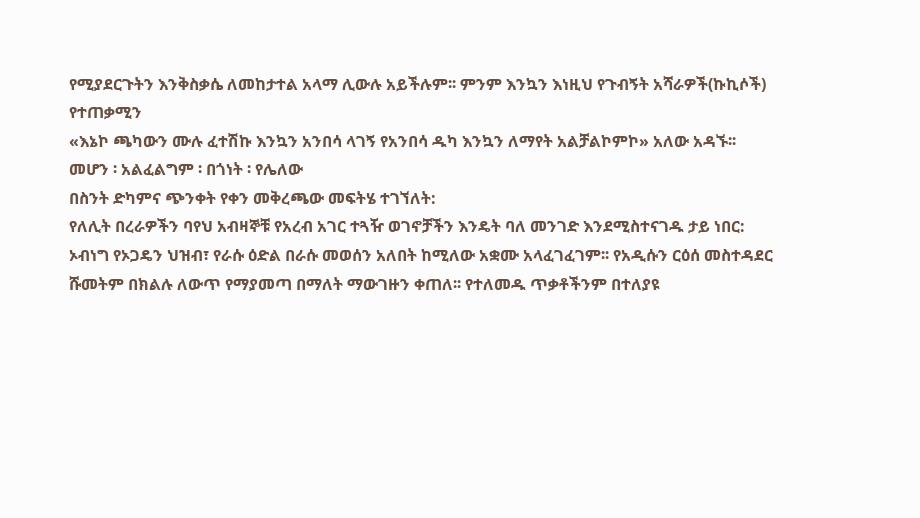የሚያደርጉትን እንቅስቃሴ ለመከታተል አላማ ሊውሉ አይችሉም፡፡ ምንም እንኳን እነዚህ የጉብኝት አሻራዎች(ኩኪሶች) የተጠቃሚን
«እኔኮ ጫካውን ሙሉ ፈተሽኩ እንኳን አንበሳ ላገኝ የአንበሳ ዱካ እንኳን ለማየት አልቻልኮምኮ» አለው አዳኙ፡፡
መሆን ፡ አልፈልግም ፡ በጎነት ፡ የሌለው
በስንት ድካምና ጭንቀት የቀን መቅረጫው መፍትሄ ተገኘለት:
የለሊት በረራዎችን ባየህ አብዛኞቹ የአረብ አገር ተጓዥ ወገኖቻችን እንዴት ባለ መንገድ እንደሚስተናገዱ ታይ ነበር:
ኦብነግ የኦጋዴን ህዝብ፣ የራሱ ዕድል በራሱ መወሰን አለበት ከሚለው አቋሙ አላፈገፈገም፡፡ የአዲሱን ርዕሰ መስተዳደር ሹመትም በክልሉ ለውጥ የማያመጣ በማለት ማውገዙን ቀጠለ፡፡ የተለመዱ ጥቃቶችንም በተለያዩ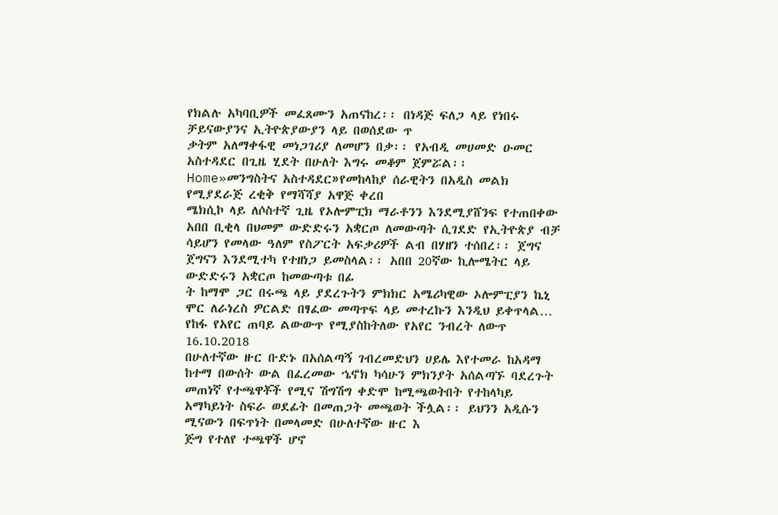የክልሉ አካባቢዎች መፈጸሙን አጠናከረ፡፡ በነዳጅ ፍለጋ ላይ የነበሩ ቻይናውያንና ኢትዮጵያውያን ላይ በወሰደው ጥ
ቃትም አለማቀፋዊ መነጋገሪያ ለመሆን በቃ፡፡ የአብዲ መሀመድ ዑመር አስተዳደር በጊዜ ሂደት በሁለት እግሩ መቆም ጀምሯል፡፡
Home»መንግስትና አስተዳደር»የመከላከያ ሰራዊትን በአዲስ መልክ የሚያደራጅ ረቂቅ የማሻሻያ አዋጅ ቀረበ
ሜክሲኮ ላይ ለሶስተኛ ጊዜ የኦሎምፒክ ማራቶንን እንደሚያሸንፍ የተጠበቀው አበበ ቢቂላ በህመም ውድድሩን አቋርጦ ለመውጣት ሲገደድ የኢትዮጵያ ብቻ ሳይሆን የመላው ዓለም የስፖርት አፍቃሪዎች ልብ በሃዘን ተሰበረ፡፡ ጀግና ጀግናን እንደሚተካ የተዘነጋ ይመስላል፡፡ አበበ 20ኛው ኪሎሜትር ላይ ውድድሩን አቋርጦ ከመውጣቱ በፊ
ት ከማሞ ጋር በሩጫ ላይ ያደረጉትን ምክክር አሜሪካዊው ኦሎምፒያን ኬኒ ሞር ለራነረስ ዎርልድ በፃፈው መጣጥፍ ላይ መተረኩን እንዲህ ይቀጥላል…
የከፋ የአየር ጠባይ ልውውጥ የሚያስከትለው የአየር ንብረት ለውጥ 16.10.2018
በሁለተኛው ዙር ቡድኑ በአሰልጣኝ ገብረመድህን ሀይሌ እየተመራ ከአዳማ ከተማ በውሰት ውል በፈረመው ኄኖክ ካሳሁን ምክንያት አሰልጣኙ ባደረጉት መጠነኛ የተጫዋቾች የሚና ሽግሽግ ቀድሞ ከሚጫወትበት የተከላካይ አማካይነት ስፍራ ወደፊት በመጠጋት መጫወት ችሏል፡፡ ይህንን አዲሱን ሚናውን በፍጥነት በመላመድ በሁለተኛው ዙር እ
ጅግ የተለየ ተጫዋች ሆኖ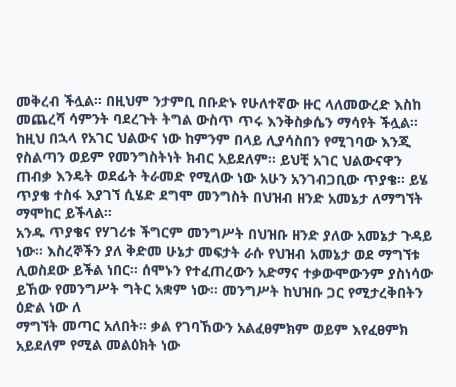መቅረብ ችሏል፡፡ በዚህም ንታምቢ በቡድኑ የሁለተኛው ዙር ላለመውረድ እስከ መጨረሻ ሳምንት ባደረጉት ትግል ውስጥ ጥሩ እንቅስቃሴን ማሳየት ችሏል፡፡
ከዚህ በኋላ የአገር ህልውና ነው ከምንም በላይ ሊያሳስበን የሚገባው እንጂ የስልጣን ወይም የመንግስትነት ክብር አይደለም፡፡ ይህቺ አገር ህልውናዋን ጠብቃ እንዴት ወደፊት ትራመድ የሚለው ነው አሁን አንገብጋቢው ጥያቄ፡፡ ይሄ ጥያቄ ተስፋ እያገኘ ሲሄድ ደግሞ መንግስት በህዝብ ዘንድ አመኔታ ለማግኘት ማሞከር ይችላል፡፡
አንዱ ጥያቄና የሃገሪቱ ችግርም መንግሥት በህዝቡ ዘንድ ያለው አመኔታ ጉዳይ ነው፡፡ እስረኞችን ያለ ቅድመ ሁኔታ መፍታት ራሱ የህዝብ አመኔታ ወደ ማግኘቱ ሊወስደው ይችል ነበር፡፡ ሰሞኑን የተፈጠረውን አድማና ተቃውሞውንም ያስነሳው ይኸው የመንግሥት ግትር አቋም ነው፡፡ መንግሥት ከህዝቡ ጋር የሚታረቅበትን ዕድል ነው ለ
ማግኘት መጣር አለበት፡፡ ቃል የገባኸውን አልፈፀምክም ወይም እየፈፀምክ አይደለም የሚል መልዕክት ነው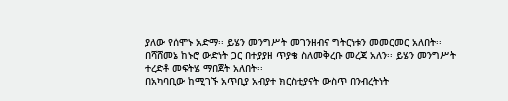ያለው የሰሞኑ አድማ፡፡ ይሄን መንግሥት መገንዘብና ግትርነቱን መመርመር አለበት፡፡ በሻሸመኔ ከኑሮ ውድነት ጋር በተያያዘ ጥያቄ ስለመቅረቡ መረጃ አለን፡፡ ይሄን መንግሥት ተረድቶ መፍትሄ ማበጀት አለበት፡፡
በአካባቢው ከሚገኙ አጥቢያ አብያተ ክርስቲያናት ውስጥ በንብረትነት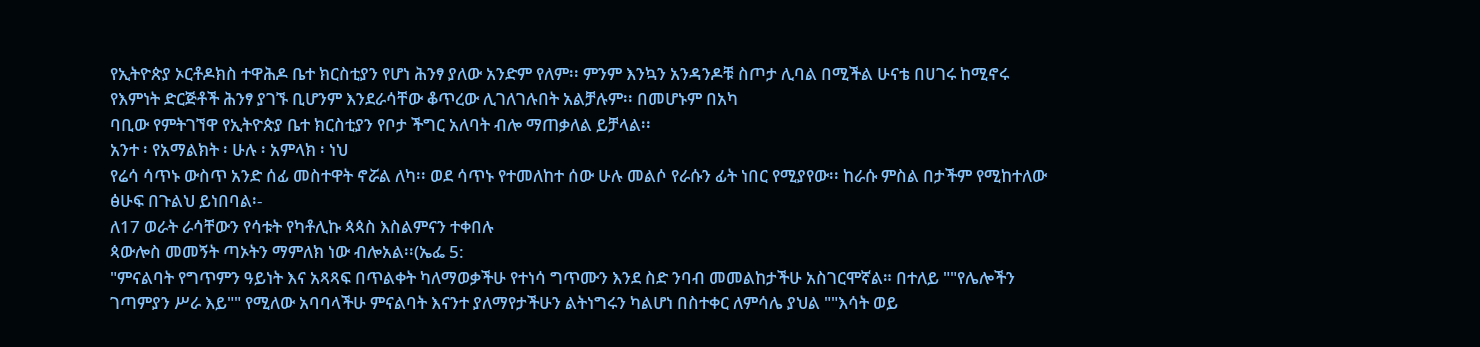የኢትዮጵያ ኦርቶዶክስ ተዋሕዶ ቤተ ክርስቲያን የሆነ ሕንፃ ያለው አንድም የለም፡፡ ምንም እንኳን አንዳንዶቹ ስጦታ ሊባል በሚችል ሁናቴ በሀገሩ ከሚኖሩ የእምነት ድርጅቶች ሕንፃ ያገኙ ቢሆንም እንደራሳቸው ቆጥረው ሊገለገሉበት አልቻሉም፡፡ በመሆኑም በአካ
ባቢው የምትገኘዋ የኢትዮጵያ ቤተ ክርስቲያን የቦታ ችግር አለባት ብሎ ማጠቃለል ይቻላል፡፡
አንተ ፡ የአማልክት ፡ ሁሉ ፡ አምላክ ፡ ነህ
የሬሳ ሳጥኑ ውስጥ አንድ ሰፊ መስተዋት ኖሯል ለካ፡፡ ወደ ሳጥኑ የተመለከተ ሰው ሁሉ መልሶ የራሱን ፊት ነበር የሚያየው፡፡ ከራሱ ምስል በታችም የሚከተለው ፅሁፍ በጉልህ ይነበባል፡-
ለ17 ወራት ራሳቸውን የሳቱት የካቶሊኩ ጳጳስ እስልምናን ተቀበሉ
ጳውሎስ መመኝት ጣኦትን ማምለክ ነው ብሎአል፡፡(ኤፌ 5:
"ምናልባት የግጥምን ዓይነት እና አጻጻፍ በጥልቀት ካለማወቃችሁ የተነሳ ግጥሙን እንደ ስድ ንባብ መመልከታችሁ አስገርሞኛል። በተለይ ""የሌሎችን ገጣምያን ሥራ እይ"" የሚለው አባባላችሁ ምናልባት እናንተ ያለማየታችሁን ልትነግሩን ካልሆነ በስተቀር ለምሳሌ ያህል ""እሳት ወይ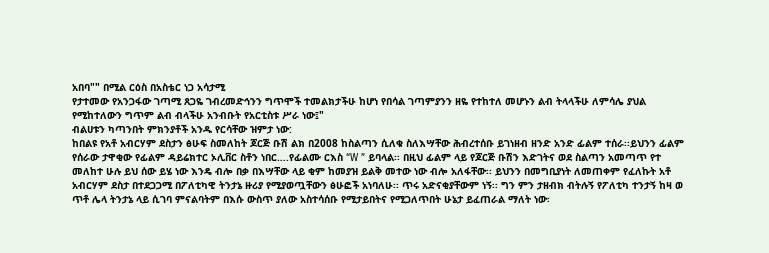አበባ"" በሚል ርዕስ በአስቴር ነጋ አሳታሚ
የታተመው የአንጋፋው ገጣሚ ጸጋዬ ገብረመድኅንን ግጥሞች ተመልክታችሁ ከሆነ የበሳል ገጣምያንን ዘዬ የተከተለ መሆኑን ልብ ትላላችሁ ለምሳሌ ያህል የሚከተለውን ግጥም ልብ ብላችሁ አንብቡት የአርቲስቱ ሥራ ነው፤"
ብልሀቱን ካጣንበት ምክንያቶች አንዱ የርሳቸው ዝምታ ነው:
ከበልዩ የአቶ አብርሃም ደስታን ፅሁፍ ስመለከት ጆርጅ ቡሽ ልክ በ2008 ከስልጣን ሲለቁ ስለእሣቸው ሕብረተሰቡ ይገነዘብ ዘንድ አንድ ፊልም ተሰራ፡፡ይህንን ፊልም የሰራው ታዋቂው የፊልም ዳይሬክተር ኦሊቨር ስቶን ነበር….የፊልሙ ርእስ “W ” ይባላል፡፡ በዚህ ፊልም ላይ የጆርጅ ቡሽን እድገትና ወደ ስልጣን አመጣጥ የተ
መለከተ ሁሉ ይህ ሰው ይሄ ነው እንዴ ብሎ በቃ በእሣቸው ላይ ቂም ከመያዝ ይልቅ መተው ነው ብሎ አለፋቸው፡፡ ይህንን በመግቢያነት ለመጠቀም የፈለኩት አቶ አብርሃም ደስታ በተደጋጋሚ በፖለቲካዊ ትንታኔ ዙሪያ የሚያወጧቸውን ፅሁፎች አነባለሁ፡፡ ጥሩ አድናቂያቸውም ነኝ፡፡ ግን ምን ታዘብክ ብትሉኝ የፖለቲካ ተንታኝ ከዛ ወ
ጥቶ ሌላ ትንታኔ ላይ ሲገባ ምናልባትም በእሱ ውስጥ ያለው አስተሳሰቡ የሚታይበትና የሚጋለጥበት ሁኔታ ይፈጠራል ማለት ነው፡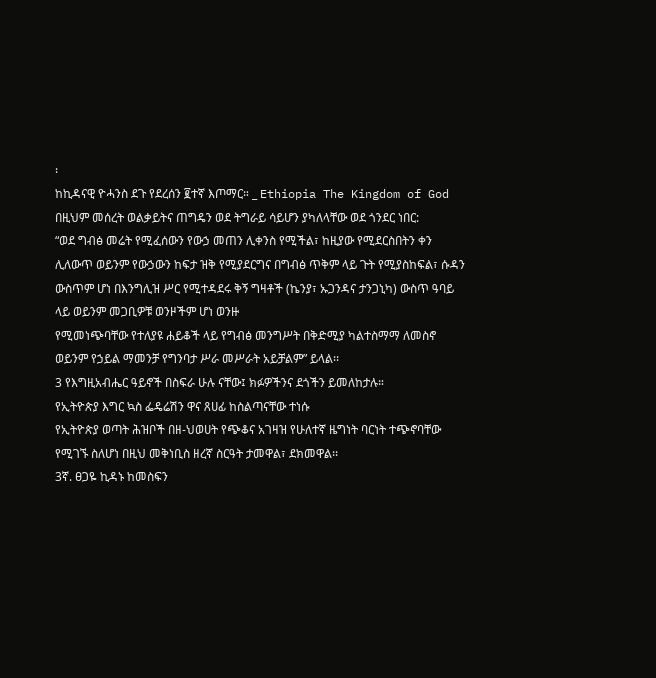፡
ከኪዳናዊ ዮሓንስ ደጉ የደረሰን ፪ተኛ እጦማር። _ Ethiopia The Kingdom of God
በዚህም መሰረት ወልቃይትና ጠግዴን ወደ ትግራይ ሳይሆን ያካለላቸው ወደ ጎንደር ነበር:
“ወደ ግብፅ መሬት የሚፈሰውን የውኃ መጠን ሊቀንስ የሚችል፣ ከዚያው የሚደርስበትን ቀን ሊለውጥ ወይንም የውኃውን ከፍታ ዝቅ የሚያደርግና በግብፅ ጥቅም ላይ ጉት የሚያስከፍል፣ ሱዳን ውስጥም ሆነ በእንግሊዝ ሥር የሚተዳደሩ ቅኝ ግዛቶች (ኬንያ፣ ኡጋንዳና ታንጋኒካ) ውስጥ ዓባይ ላይ ወይንም መጋቢዎቹ ወንዞችም ሆነ ወንዙ
የሚመነጭባቸው የተለያዩ ሐይቆች ላይ የግብፅ መንግሥት በቅድሚያ ካልተስማማ ለመስኖ ወይንም የኃይል ማመንቻ የግንባታ ሥራ መሥራት አይቻልም” ይላል፡፡
3 የእግዚአብሔር ዓይኖች በስፍራ ሁሉ ናቸው፤ ክፉዎችንና ደጎችን ይመለከታሉ።
የኢትዮጵያ እግር ኳስ ፌዴሬሽን ዋና ጸሀፊ ከስልጣናቸው ተነሱ
የኢትዮጵያ ወጣት ሕዝቦች በዘ-ህወሀት የጭቆና አገዛዝ የሁለተኛ ዜግነት ባርነት ተጭኖባቸው የሚገኙ ስለሆነ በዚህ መቅነቢስ ዘረኛ ስርዓት ታመዋል፣ ደክመዋል፡፡
3ኛ. ፀጋዬ ኪዳኑ ከመስፍን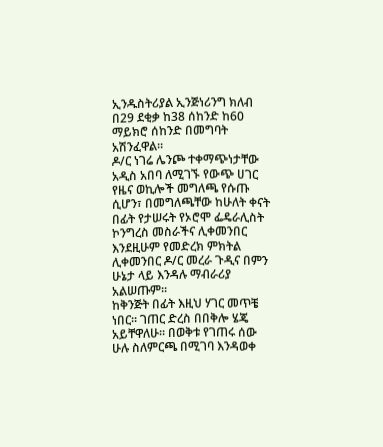ኢንዱስትሪያል ኢንጅነሪንግ ክለብ በ29 ደቂቃ ከ38 ሰከንድ ከ60 ማይክሮ ሰከንድ በመግባት አሽንፈዋል።
ዶ/ር ነገሬ ሌንጮ ተቀማጭነታቸው አዲስ አበባ ለሚገኙ የውጭ ሀገር የዜና ወኪሎች መግለጫ የሱጡ ሲሆን፣ በመግለጫቸው ከሁለት ቀናት በፊት የታሠሩት የኦሮሞ ፌዴራሊስት ኮንግረስ መስራችና ሊቀመንበር እንደዚሁም የመድረክ ምክትል ሊቀመንበር ዶ/ር መረራ ጉዲና በምን ሁኔታ ላይ እንዳሉ ማብራሪያ አልሠጡም፡፡
ከቅንጅት በፊት እዚህ ሃገር መጥቼ ነበር፡፡ ገጠር ድረስ በበቅሎ ሄጄ አይቸዋለሁ፡፡ በወቅቱ የገጠሩ ሰው ሁሉ ስለምርጫ በሚገባ እንዳወቀ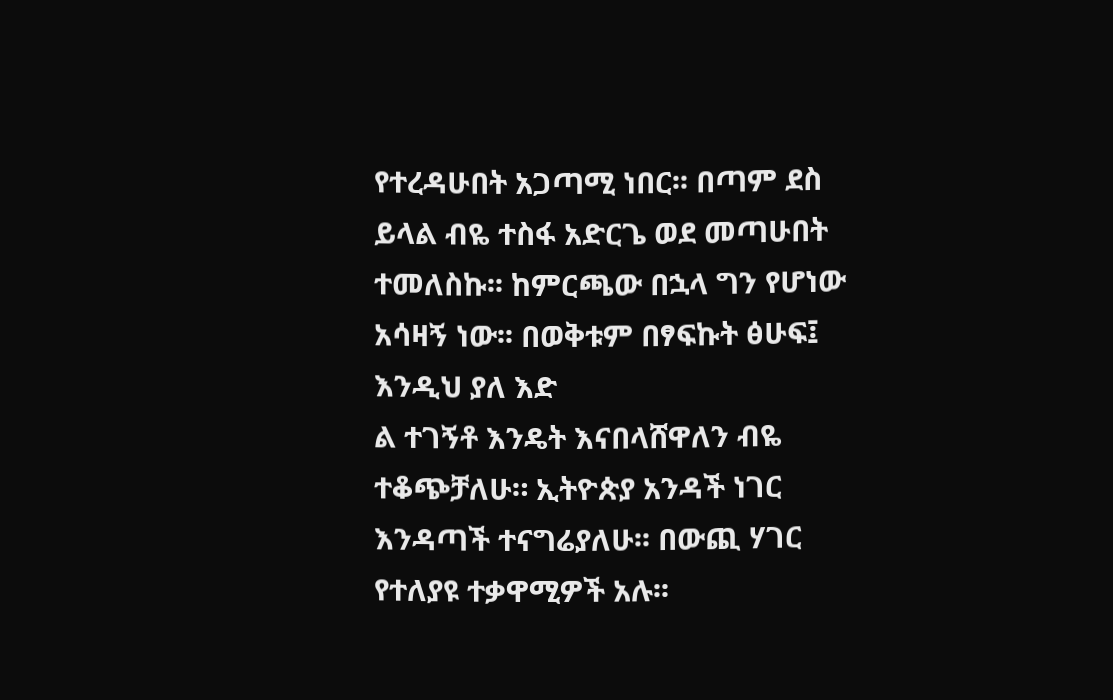የተረዳሁበት አጋጣሚ ነበር፡፡ በጣም ደስ ይላል ብዬ ተስፋ አድርጌ ወደ መጣሁበት ተመለስኩ፡፡ ከምርጫው በኋላ ግን የሆነው አሳዛኝ ነው፡፡ በወቅቱም በፃፍኩት ፅሁፍ፤ እንዲህ ያለ እድ
ል ተገኝቶ እንዴት እናበላሸዋለን ብዬ ተቆጭቻለሁ። ኢትዮጵያ አንዳች ነገር እንዳጣች ተናግሬያለሁ፡፡ በውጪ ሃገር የተለያዩ ተቃዋሚዎች አሉ፡፡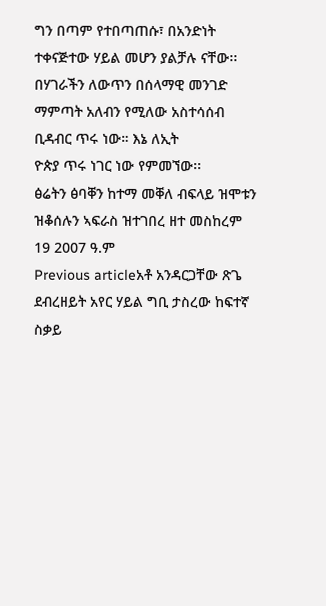ግን በጣም የተበጣጠሱ፣ በአንድነት ተቀናጅተው ሃይል መሆን ያልቻሉ ናቸው፡፡ በሃገራችን ለውጥን በሰላማዊ መንገድ ማምጣት አለብን የሚለው አስተሳሰብ ቢዳብር ጥሩ ነው። እኔ ለኢት
ዮጵያ ጥሩ ነገር ነው የምመኘው፡፡
ፅሬትን ፅባቐን ከተማ መቐለ ብፍላይ ዝሞቱን ዝቆሰሉን ኣፍራስ ዝተገበረ ዘተ መስከረም 19 2007 ዓ.ም
Previous articleአቶ አንዳርጋቸው ጽጌ ደብረዘይት አየር ሃይል ግቢ ታስረው ከፍተኛ ስቃይ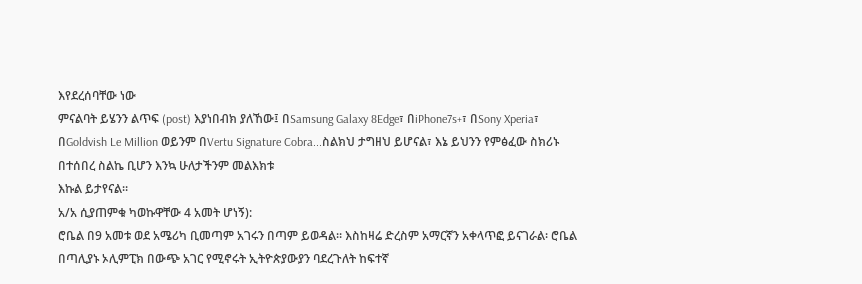እየደረሰባቸው ነው
ምናልባት ይሄንን ልጥፍ (post) እያነበብክ ያለኸው፤ በSamsung Galaxy 8Edge፣ በiPhone7s+፣ በSony Xperia፣ በGoldvish Le Million ወይንም በVertu Signature Cobra...ስልክህ ታግዘህ ይሆናል፣ እኔ ይህንን የምፅፈው ስክሪኑ በተሰበረ ስልኬ ቢሆን እንኳ ሁለታችንም መልእክቱ
እኩል ይታየናል።
አ/አ ሲያጠምቁ ካወኩዋቸው 4 አመት ሆነኝ):
ሮቤል በ9 አመቱ ወደ አሜሪካ ቢመጣም አገሩን በጣም ይወዳል። እስከዛሬ ድረስም አማርኛን አቀላጥፎ ይናገራል፡ ሮቤል በጣሊያኑ ኦሊምፒክ በውጭ አገር የሚኖሩት ኢትዮጵያውያን ባደረጉለት ከፍተኛ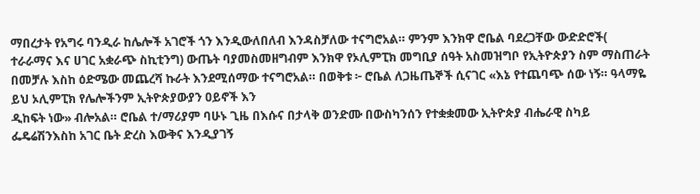ማበረታት የአግሩ ባንዲራ ከሌሎች አገሮች ጎን እንዲውለበለብ እንዳስቻለው ተናግሮአል። ምንም እንክዋ ሮቤል ባደረጋቸው ውድድሮች(
ተራራማና እና ሀገር አቋራጭ ስኪቲንግ) ውጤት ባያመስመዘግብም እንክዋ የኦሊምፒክ መግቢያ ሰዓት አስመዝግቦ የኢትዮጵያን ስም ማስጠራት በመቻሉ እስከ ዕድሜው መጨረሻ ኩራት እንደሚሰማው ተናግሮአል። በወቅቱ ፦ ሮቤል ለጋዜጤኞች ሲናገር «እኔ የተጨባጭ ሰው ነኝ። ዓላማዬ ይህ ኦሊምፒክ የሌሎችንም ኢትዮጵያውያን ዐይኖች እን
ዲከፍት ነው» ብሎአል። ሮቤል ተ/ማሪያም ባሁኑ ጊዜ በእሱና በታላቅ ወንድሙ በውስካንሰን የተቋቋመው ኢትዮጵያ ብሔራዊ ስካይ ፌዴሬሽንእስከ አገር ቤት ድረስ እውቅና እንዲያገኝ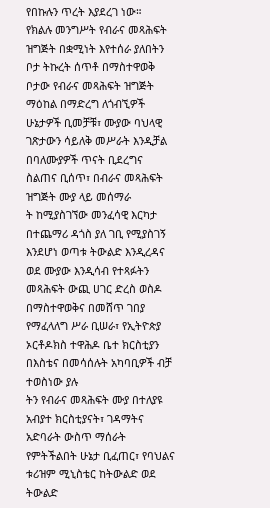የበኩሉን ጥረት እያደረገ ነው።
የክልሉ መንግሥት የብራና መጻሕፍት ዝግጅት በቋሚነት እየተሰራ ያለበትን ቦታ ትኩረት ሰጥቶ በማስተዋወቅ ቦታው የብራና መጻሕፍት ዝግጅት ማዕከል በማድረግ ለጎብኚዎች ሁኔታዎች ቢመቻቹ፣ ሙያው ባህላዊ ገጽታውን ሳይለቅ መሥራት እንዲቻል በባለሙያዎች ጥናት ቢደረግና ስልጠና ቢሰጥ፣ በብራና መጻሕፍት ዝግጅት ሙያ ላይ መሰማራ
ት ከሚያስገኘው መንፈሳዊ እርካታ በተጨማሪ ዳጎስ ያለ ገቢ የሚያስገኝ እንደሆነ ወጣቱ ትውልድ እንዲረዳና ወደ ሙያው እንዲሳብ የተጻፉትን መጻሕፍት ውጪ ሀገር ድረስ ወስዶ በማስተዋወቅና በመሸጥ ገበያ የማፈላለግ ሥራ ቢሠራ፣ የኢትዮጵያ ኦርቶዶክስ ተዋሕዶ ቤተ ክርስቲያን በእስቴና በመሳሰሉት አካባቢዎች ብቻ ተወስነው ያሉ
ትን የብራና መጻሕፍት ሙያ በተለያዩ አብያተ ክርስቲያናት፣ ገዳማትና አድባራት ውስጥ ማሰራት የምትችልበት ሁኔታ ቢፈጠር፣ የባህልና ቱሪዝም ሚኒስቴር ከትውልድ ወደ ትውልድ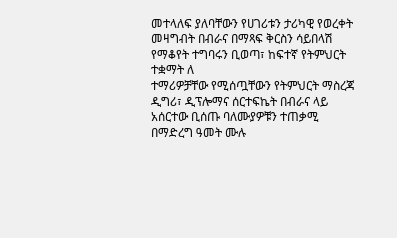መተላለፍ ያለባቸውን የሀገሪቱን ታሪካዊ የወረቀት መዛግብት በብራና በማጻፍ ቅርስን ሳይበላሽ የማቆየት ተግባሩን ቢወጣ፣ ከፍተኛ የትምህርት ተቋማት ለ
ተማሪዎቻቸው የሚሰጧቸውን የትምህርት ማስረጃ ዲግሪ፣ ዲፕሎማና ሰርተፍኬት በብራና ላይ አሰርተው ቢሰጡ ባለሙያዎቹን ተጠቃሚ በማድረግ ዓመት ሙሉ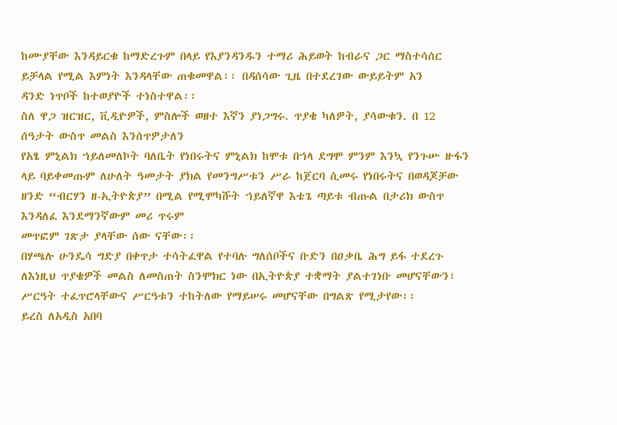ከሙያቸው እንዳይርቁ ከማድረጉም በላይ የእያንዳንዱን ተማሪ ሕይወት ከብራና ጋር ማስተሳሰር ይቻላል የሚል እምነት እንዳላቸው ጠቁመዋል፡፡ በዳሰሳው ጊዜ በተደረገው ውይይትም አን
ዳንድ ነጥቦች ከተወያዮች ተነስተዋል፡፡
ስለ ዋጋ ዝርዝር, ቪዲዮዎች, ምስሎች ወዘተ እኛን ያነጋግሩ. ጥያቄ ካለዎት, ያሳውቁን. በ 12 ሰዓታት ውስጥ መልስ እንሰጥዎታለን
የአፄ ምኒልክ ኀይለመለኮት ባለቤት የነበሩትና ምኒልክ ከሞቱ በኀላ ደግሞ ምንም እንኳ የንጉሡ ዙፋን ላይ ባይቀመጡም ለሁለት ዓመታት ያክል የመንግሥቱን ሥራ ከጀርባ ሲመሩ የነበሩትና በወዳጆቻው ዘንድ “ብርሃን ዘ-ኢትዮጵያ” በሚል የሚሞካሹት ኀይለኛዋ እቴጌ ጣይቱ ብጡል በታሪክ ውስጥ እንዳለፈ እንደማንኛውም መሪ ጥሩም
መጥፎም ገጽታ ያላቸው ሰው ናቸው፡፡
በሃጫሉ ሁንዴሳ ግድያ በቀጥታ ተሳትፈዋል የተባሉ ግለሰቦችና ቡድን በዐቃቤ ሕግ ይፋ ተደረጉ
ለእነዚህ ጥያቄዎች መልስ ለመስጠት ስንሞክር ነው በኢትዮጵያ ተቋማት ያልተገነቡ መሆናቸውን፣ ሥርዓት ተፈጥሮላቸውና ሥርዓቱን ተከትለው የማይሠሩ መሆናቸው በግልጽ የሚታየው፡፡
ይረስ ለአዲስ አበባ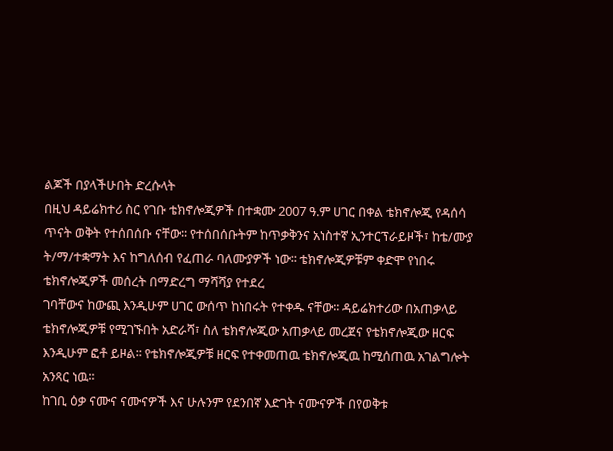ልጆች በያላችሁበት ድረሱላት
በዚህ ዳይሬክተሪ ስር የገቡ ቴክኖሎጂዎች በተቋሙ 2007 ዓ.ም ሀገር በቀል ቴክኖሎጂ የዳሰሳ ጥናት ወቅት የተሰበሰቡ ናቸው፡፡ የተሰበሰቡትም ከጥቃቅንና አነስተኛ ኢንተርፕራይዞች፣ ከቴ/ሙያ ት/ማ/ተቋማት እና ከግለሰብ የፈጠራ ባለሙያዎች ነው፡፡ ቴክኖሎጂዎቹም ቀድሞ የነበሩ ቴክኖሎጂዎች መሰረት በማድረግ ማሻሻያ የተደረ
ገባቸውና ከውጪ እንዲሁም ሀገር ውሰጥ ከነበሩት የተቀዱ ናቸው፡፡ ዳይሬክተሪው በአጠቃላይ ቴክኖሎጂዎቹ የሚገኙበት አድራሻ፣ ስለ ቴክኖሎጂው አጠቃላይ መረጀና የቴክኖሎጂው ዘርፍ እንዲሁም ፎቶ ይዞል፡፡ የቴክኖሎጂዎቹ ዘርፍ የተቀመጠዉ ቴክኖሎጂዉ ከሚሰጠዉ አገልግሎት አንጻር ነዉ፡፡
ከገቢ ዕቃ ናሙና ናሙናዎች እና ሁሉንም የደንበኛ እድገት ናሙናዎች በየወቅቱ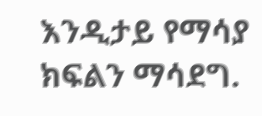እንዲታይ የማሳያ ክፍልን ማሳደግ.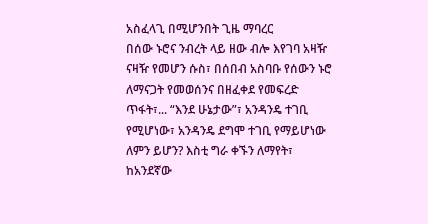አስፈላጊ በሚሆንበት ጊዜ ማባረር
በሰው ኑሮና ንብረት ላይ ዘው ብሎ እየገባ አዛዥ ናዛዥ የመሆን ሱስ፣ በሰበብ አስባቡ የሰውን ኑሮ ለማናጋት የመወሰንና በዘፈቀደ የመፍረድ ጥፋት፣... “እንደ ሁኔታው”፣ አንዳንዴ ተገቢ የሚሆነው፣ አንዳንዴ ደግሞ ተገቢ የማይሆነው ለምን ይሆን? እስቲ ግራ ቀኙን ለማየት፣ ከአንደኛው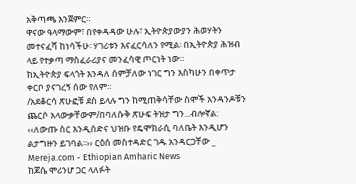አቅጣጫ እንጀምር።
ዋናው ዓላማውም፣ በየቀዳዳው ሁሉ፣ ኢትዮጵያውያን ሕወሃትን መተናፈሻ ከነሳችሁ፡ ሃገሪቱን እናፈርሳለን የሚል፡ በኢትዮጵያ ሕዝብ ላይ የተቃጣ ማስፈራሪያና መንፈሳዊ ጦርነት ነው።
ከኢትዮጵያ ፍላጎት እንዳለ ሰምቻለው ነገር ግን እስካሁን በቀጥታ ቀርቦ ያናገረኝ ሰው የለም።
/አደቆርሳ ጽሁፎቹ ደስ ይላሉ ግን ከሚጠቅሳቸው ስሞች አንዳንዶቹን ጨርሶ አላውቃቸውም/በባለሱቅ ጽሁፍ ትዝታ ግን...ብሎኛል:
‹‹ለውጡ ስር እንዲሰድና ህዝቡ የዴሞክራሲ ባለቤት እንዲሆን ልታግዙን ይገባል፡፡›› ርዕሰ መስተዳድር ገዱ አንዳርጋቸው _ Mereja.com - Ethiopian Amharic News
ከጆሴ ሞሪንሆ ጋር ላለፉት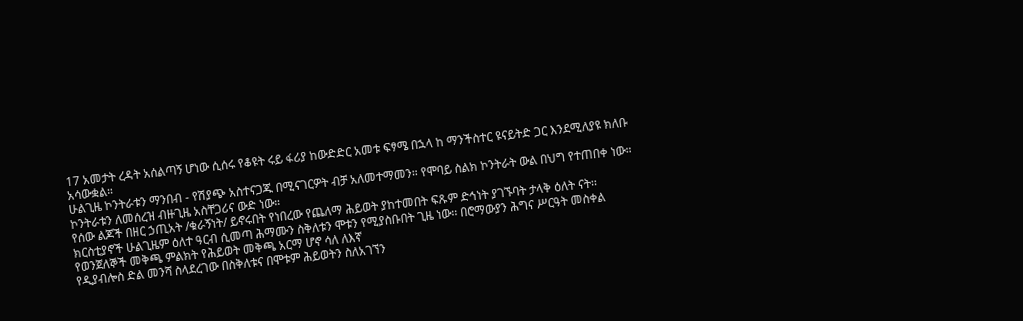17 አመታት ረዳት አሰልጣኝ ሆነው ሲሰሩ የቆዩት ሩይ ፋሪያ ከውድድር አመቱ ፍፃሜ በኋላ ከ ማንችስተር ዩናይትድ ጋር እንደሚለያዩ ክለቡ አሳውቋል።
ሁልጊዜ ኮንትራቱን ማንበብ - የሽያጭ አስተናጋጁ በሚናገርዎት ብቻ አለመተማመን። የሞባይ ስልክ ኮንትራት ውል በህግ የተጠበቀ ነው። ኮንትራቱን ለመሰረዝ ብዙጊዜ አስቸጋሪና ውድ ነው።
የሰው ልጆች በዘር ኃጢአት /ቁራኝነት/ ይኖሩበት የነበረው የጨለማ ሕይወት ያከተመበት ፍጹም ድኅነት ያገኙባት ታላቅ ዕለት ናት፡፡ ክርስቲያኖች ሁልጊዜም ዕለተ ዓርብ ሲመጣ ሕማሙን ስቅለቱን ሞቱን የሚያስቡበት ጊዜ ነው፡፡ በሮማውያን ሕግና ሥርዓት መስቀል የወንጀለኞች መቅጫ ምልክት የሕይወት መቅጫ አርማ ሆኖ ሳለ ለእኛ
የዲያብሎስ ድል መንሻ ስላደረገው በስቅለቱና በሞቱም ሕይወትን ስለአገኘን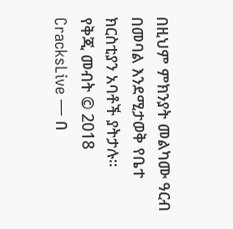በዚህም ምክንያት መልካሙ ዓርብ በመባል እንደሚታወቅ የቤተ ክርስቲያን አባቶች ያትታሉ፡፡
የቅጂ መብት © 2018 CracksLive — በ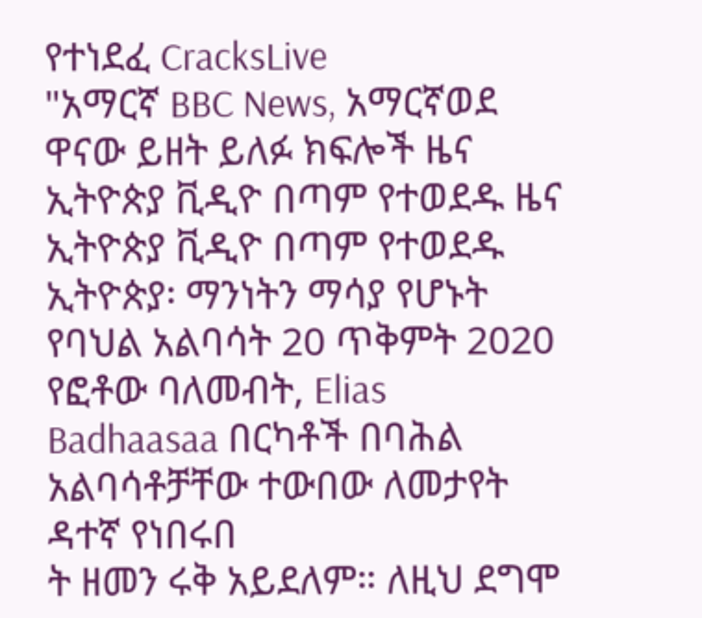የተነደፈ CracksLive
"አማርኛ BBC News, አማርኛወደ ዋናው ይዘት ይለፉ ክፍሎች ዜና ኢትዮጵያ ቪዲዮ በጣም የተወደዱ ዜና ኢትዮጵያ ቪዲዮ በጣም የተወደዱ ኢትዮጵያ፡ ማንነትን ማሳያ የሆኑት የባህል አልባሳት 20 ጥቅምት 2020 የፎቶው ባለመብት, Elias Badhaasaa በርካቶች በባሕል አልባሳቶቻቸው ተውበው ለመታየት ዳተኛ የነበሩበ
ት ዘመን ሩቅ አይደለም። ለዚህ ደግሞ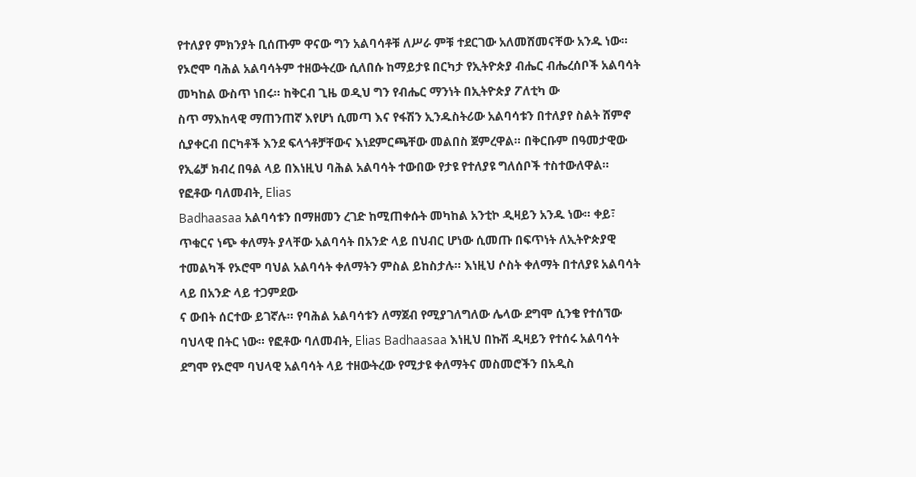የተለያየ ምክንያት ቢሰጡም ዋናው ግን አልባሳቶቹ ለሥራ ምቹ ተደርገው አለመሸመናቸው አንዱ ነው። የኦሮሞ ባሕል አልባሳትም ተዘውትረው ሲለበሱ ከማይታዩ በርካታ የኢትዮጵያ ብሔር ብሔረሰቦች አልባሳት መካከል ውስጥ ነበሩ። ከቅርብ ጊዜ ወዲህ ግን የብሔር ማንነት በኢትዮጵያ ፖለቲካ ው
ስጥ ማእከላዊ ማጠንጠኛ እየሆነ ሲመጣ እና የፋሽን ኢንዱስትሪው አልባሳቱን በተለያየ ስልት ሸምኖ ሲያቀርብ በርካቶች እንደ ፍላጎቶቻቸውና እነደምርጫቸው መልበስ ጀምረዋል። በቅርቡም በዓመታዊው የኢሬቻ ክብረ በዓል ላይ በእነዚህ ባሕል አልባሳት ተውበው የታዩ የተለያዩ ግለሰቦች ተስተውለዋል። የፎቶው ባለመብት, Elias
Badhaasaa አልባሳቱን በማዘመን ረገድ ከሚጠቀሱት መካከል አንቲኮ ዲዛይን አንዱ ነው። ቀይ፣ ጥቁርና ነጭ ቀለማት ያላቸው አልባሳት በአንድ ላይ በህብር ሆነው ሲመጡ በፍጥነት ለኢትዮጵያዊ ተመልካች የኦሮሞ ባህል አልባሳት ቀለማትን ምስል ይከስታሉ። እነዚህ ሶስት ቀለማት በተለያዩ አልባሳት ላይ በአንድ ላይ ተጋምደው
ና ውበት ሰርተው ይገኛሉ። የባሕል አልባሳቱን ለማጀብ የሚያገለግለው ሌላው ደግሞ ሲንቄ የተሰኘው ባህላዊ በትር ነው። የፎቶው ባለመብት, Elias Badhaasaa እነዚህ በኩሽ ዲዛይን የተሰሩ አልባሳት ደግሞ የኦሮሞ ባህላዊ አልባሳት ላይ ተዘውትረው የሚታዩ ቀለማትና መስመሮችን በአዲስ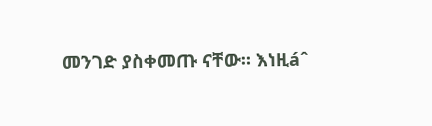መንገድ ያስቀመጡ ናቸው። እነዚáˆ